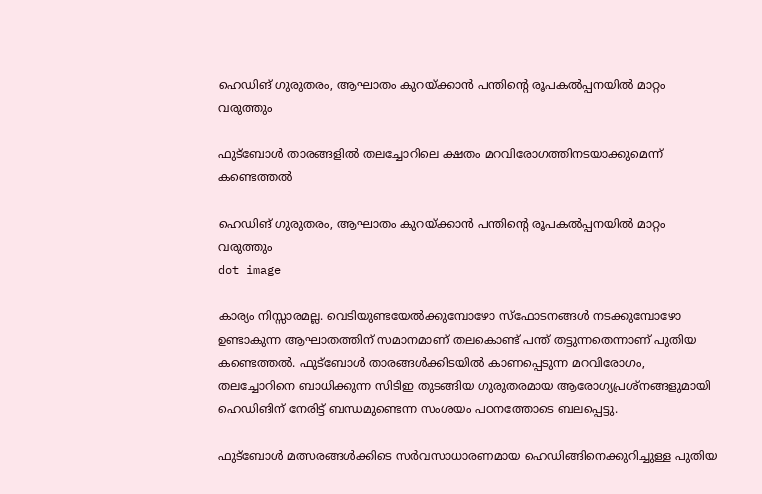ഹെഡിങ് ഗുരുതരം, ആഘാതം കുറയ്ക്കാന്‍ പന്തിന്റെ രൂപകല്‍പ്പനയില്‍ മാറ്റം വരുത്തും

ഫുട്‌ബോള്‍ താരങ്ങളില്‍ തലച്ചോറിലെ ക്ഷതം മറവിരോഗത്തിനടയാക്കുമെന്ന് കണ്ടെത്തല്‍

ഹെഡിങ് ഗുരുതരം, ആഘാതം കുറയ്ക്കാന്‍ പന്തിന്റെ രൂപകല്‍പ്പനയില്‍ മാറ്റം വരുത്തും
dot image

കാര്യം നിസ്സാരമല്ല. വെടിയുണ്ടയേല്‍ക്കുമ്പോഴോ സ്‌ഫോടനങ്ങള്‍ നടക്കുമ്പോഴോ ഉണ്ടാകുന്ന ആഘാതത്തിന് സമാനമാണ് തലകൊണ്ട് പന്ത് തട്ടുന്നതെന്നാണ് പുതിയ കണ്ടെത്തല്‍. ഫുട്‌ബോള്‍ താരങ്ങള്‍ക്കിടയില്‍ കാണപ്പെടുന്ന മറവിരോഗം, തലച്ചോറിനെ ബാധിക്കുന്ന സിടിഇ തുടങ്ങിയ ഗുരുതരമായ ആരോഗ്യപ്രശ്‌നങ്ങളുമായി ഹെഡിങിന് നേരിട്ട് ബന്ധമുണ്ടെന്ന സംശയം പഠനത്തോടെ ബലപ്പെട്ടു.

ഫുട്‌ബോള്‍ മത്സരങ്ങള്‍ക്കിടെ സര്‍വസാധാരണമായ ഹെഡിങ്ങിനെക്കുറിച്ചുള്ള പുതിയ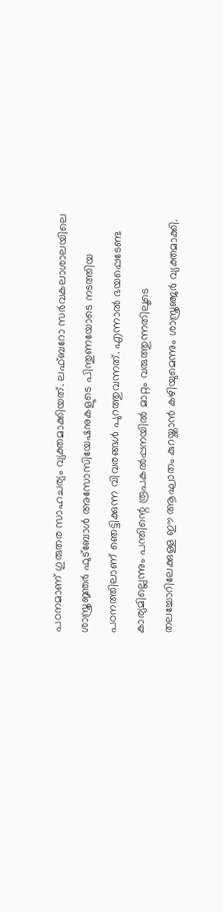പഠനമാണ് ഗുരുതര സാഹചര്യം വ്യക്തമാക്കിയത്. ലഫ്ബറോ സര്‍വകലാശാലയിലെ ശാസ്ത്രജ്ഞര്‍ ഫുട്‌ബോള്‍ അസോസിയേഷനുകളുടെ പിന്തുണയോടെ നടത്തിയ പഠനത്തിലാണ് ഞെട്ടിക്കുന്ന വിവരങ്ങള്‍ പുറത്തുവന്നത്. എന്നാല്‍ ഭയപ്പെടേണ്ട കാര്യമില്ലെന്നും പന്തിന്റെ രൂപകല്‍പ്പനയില്‍ മാറ്റം വരുത്തുന്നതിലൂടെ തലച്ചോറിലേക്കുള്ള ഈ ആഘാതം കുറയ്ക്കാന്‍ കഴിയുമെന്നും ശാസ്ത്രഞ്ജര്‍ വ്യക്തമാക്കി.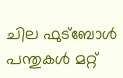ചില ഫുട്‌ബോള്‍ പന്തുകള്‍ മറ്റ്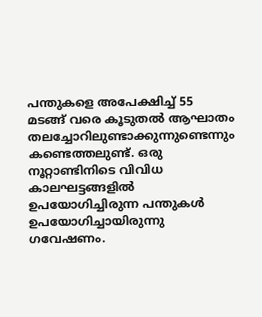പന്തുകളെ അപേക്ഷിച്ച് 55 മടങ്ങ് വരെ കൂടുതല്‍ ആഘാതം തലച്ചോറിലുണ്ടാക്കുന്നുണ്ടെന്നും കണ്ടെത്തലുണ്ട്. ഒരു നൂറ്റാണ്ടിനിടെ വിവിധ കാലഘട്ടങ്ങളില്‍ ഉപയോഗിച്ചിരുന്ന പന്തുകള്‍ ഉപയോഗിച്ചായിരുന്നു ഗവേഷണം.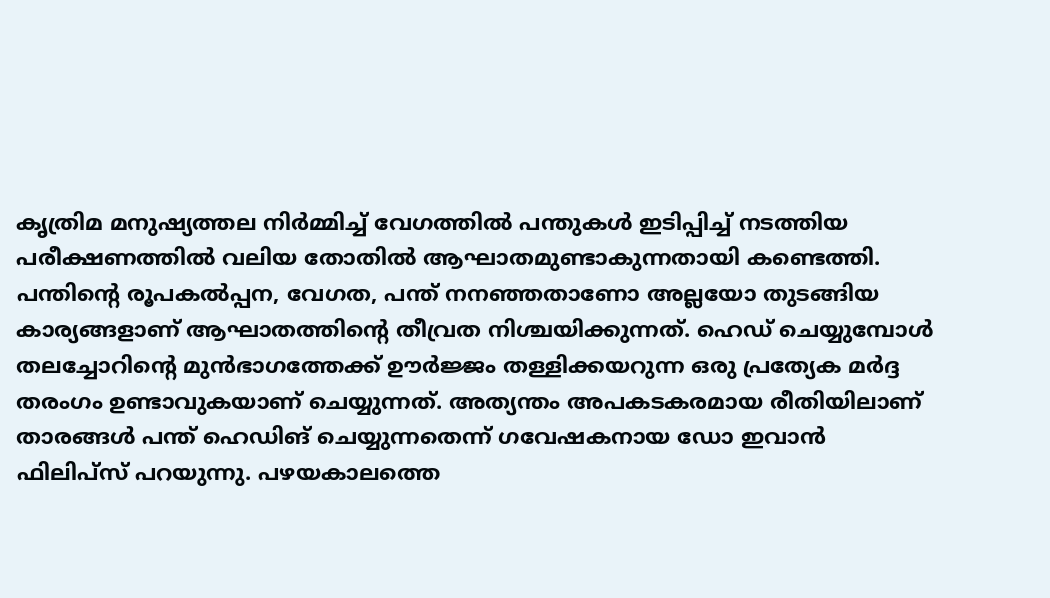കൃത്രിമ മനുഷ്യത്തല നിര്‍മ്മിച്ച് വേഗത്തില്‍ പന്തുകള്‍ ഇടിപ്പിച്ച് നടത്തിയ പരീക്ഷണത്തില്‍ വലിയ തോതില്‍ ആഘാതമുണ്ടാകുന്നതായി കണ്ടെത്തി. പന്തിന്റെ രൂപകല്‍പ്പന, വേഗത, പന്ത് നനഞ്ഞതാണോ അല്ലയോ തുടങ്ങിയ കാര്യങ്ങളാണ് ആഘാതത്തിന്റെ തീവ്രത നിശ്ചയിക്കുന്നത്. ഹെഡ് ചെയ്യുമ്പോള്‍ തലച്ചോറിന്റെ മുന്‍ഭാഗത്തേക്ക് ഊര്‍ജ്ജം തള്ളിക്കയറുന്ന ഒരു പ്രത്യേക മര്‍ദ്ദ തരംഗം ഉണ്ടാവുകയാണ് ചെയ്യുന്നത്. അത്യന്തം അപകടകരമായ രീതിയിലാണ് താരങ്ങള്‍ പന്ത് ഹെഡിങ് ചെയ്യുന്നതെന്ന് ഗവേഷകനായ ഡോ ഇവാന്‍ ഫിലിപ്‌സ് പറയുന്നു. പഴയകാലത്തെ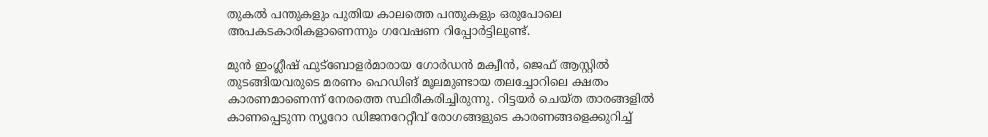തുകല്‍ പന്തുകളും പുതിയ കാലത്തെ പന്തുകളും ഒരുപോലെ അപകടകാരികളാണെന്നും ഗവേഷണ റിപ്പോര്‍ട്ടിലുണ്ട്.

മുന്‍ ഇംഗ്ലീഷ് ഫുട്‌ബോളര്‍മാരായ ഗോര്‍ഡന്‍ മക്വീന്‍, ജെഫ് ആസ്റ്റില്‍ തുടങ്ങിയവരുടെ മരണം ഹെഡിങ് മൂലമുണ്ടായ തലച്ചോറിലെ ക്ഷതം കാരണമാണെന്ന് നേരത്തെ സ്ഥിരീകരിച്ചിരുന്നു. റിട്ടയര്‍ ചെയ്ത താരങ്ങളില്‍ കാണപ്പെടുന്ന ന്യൂറോ ഡിജനറേറ്റീവ് രോഗങ്ങളുടെ കാരണങ്ങളെക്കുറിച്ച്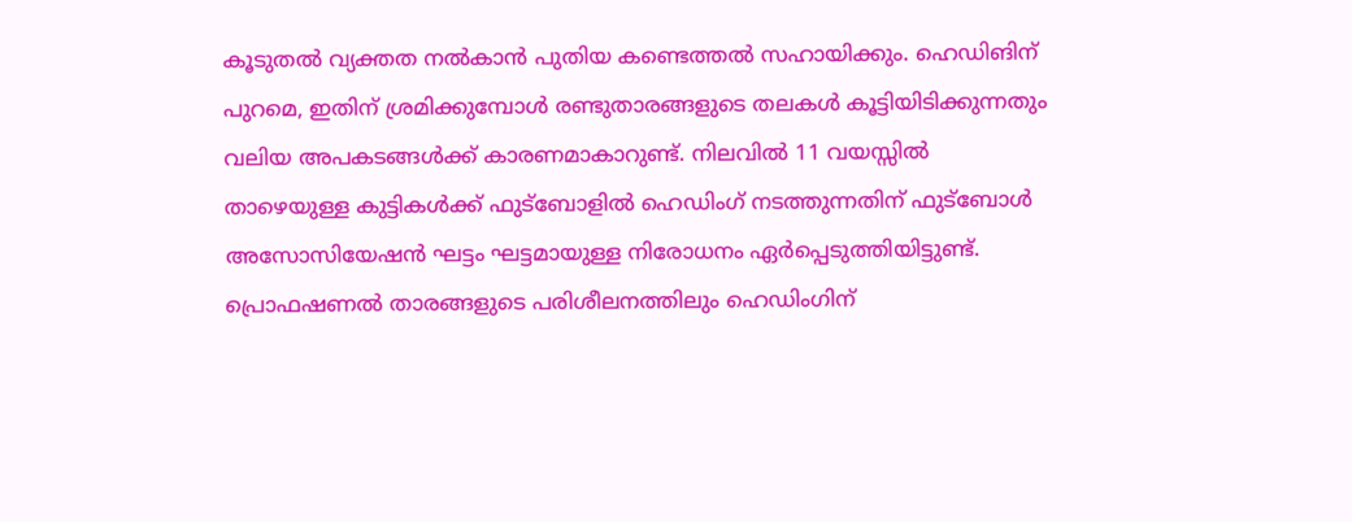കൂടുതല്‍ വ്യക്തത നല്‍കാന്‍ പുതിയ കണ്ടെത്തല്‍ സഹായിക്കും. ഹെഡിങിന് പുറമെ, ഇതിന് ശ്രമിക്കുമ്പോള്‍ രണ്ടുതാരങ്ങളുടെ തലകള്‍ കൂട്ടിയിടിക്കുന്നതും വലിയ അപകടങ്ങള്‍ക്ക് കാരണമാകാറുണ്ട്. നിലവില്‍ 11 വയസ്സില്‍ താഴെയുള്ള കുട്ടികള്‍ക്ക് ഫുട്‌ബോളില്‍ ഹെഡിംഗ് നടത്തുന്നതിന് ഫുട്‌ബോള്‍ അസോസിയേഷന്‍ ഘട്ടം ഘട്ടമായുള്ള നിരോധനം ഏര്‍പ്പെടുത്തിയിട്ടുണ്ട്. പ്രൊഫഷണല്‍ താരങ്ങളുടെ പരിശീലനത്തിലും ഹെഡിംഗിന്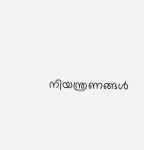നിയന്ത്രണങ്ങള്‍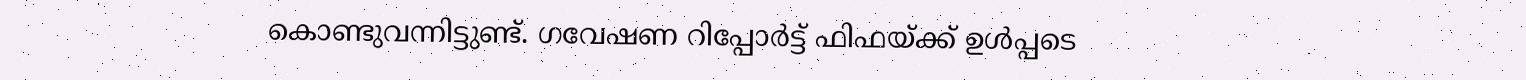കൊണ്ടുവന്നിട്ടുണ്ട്. ഗവേഷണ റിപ്പോര്‍ട്ട് ഫിഫയ്ക്ക് ഉള്‍പ്പടെ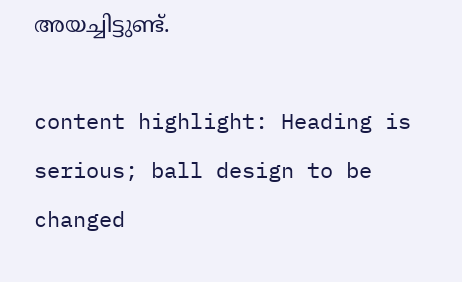അയച്ചിട്ടുണ്ട്.

content highlight: Heading is serious; ball design to be changed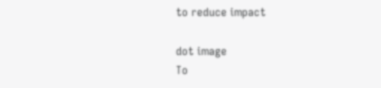to reduce impact

dot image
To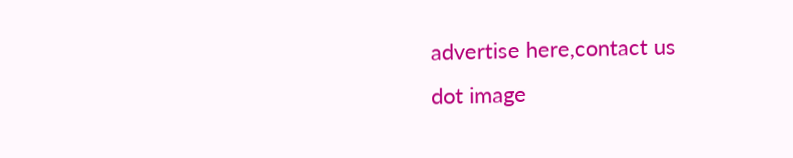advertise here,contact us
dot image